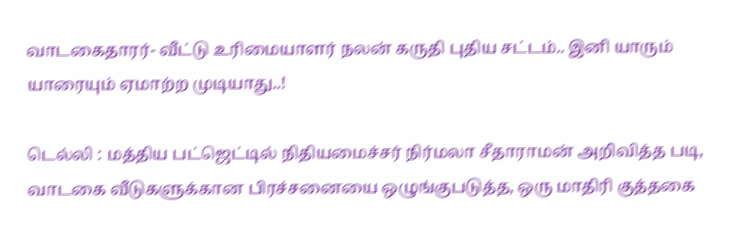வாடகைதாரர்- வீட்டு உரிமையாளர் நலன் கருதி புதிய சட்டம்.. இனி யாரும் யாரையும் ஏமாற்ற முடியாது..!

டெல்லி : மத்திய பட்ஜெட்டில் நிதியமைச்சர் நிர்மலா சீதாராமன் அறிவித்த படி, வாடகை வீடுகளுக்கான பிரச்சனையை ஒழுங்குபடுத்த, ஒரு மாதிரி குத்தகை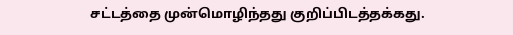சட்டத்தை முன்மொழிந்தது குறிப்பிடத்தக்கது.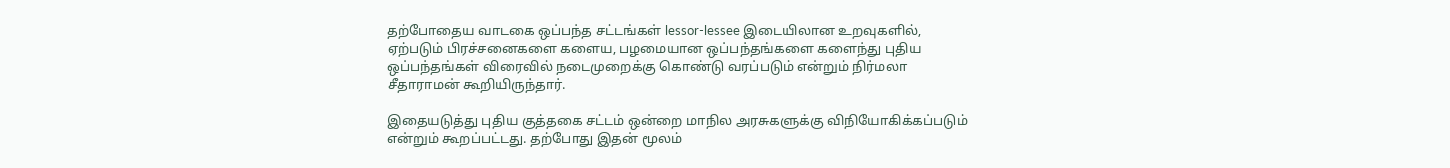தற்போதைய வாடகை ஒப்பந்த சட்டங்கள் lessor-lessee இடையிலான உறவுகளில், ஏற்படும் பிரச்சனைகளை களைய, பழமையான ஒப்பந்தங்களை களைந்து புதிய ஒப்பந்தங்கள் விரைவில் நடைமுறைக்கு கொண்டு வரப்படும் என்றும் நிர்மலா சீதாராமன் கூறியிருந்தார்.

இதையடுத்து புதிய குத்தகை சட்டம் ஒன்றை மாநில அரசுகளுக்கு விநியோகிக்கப்படும் என்றும் கூறப்பட்டது. தற்போது இதன் மூலம்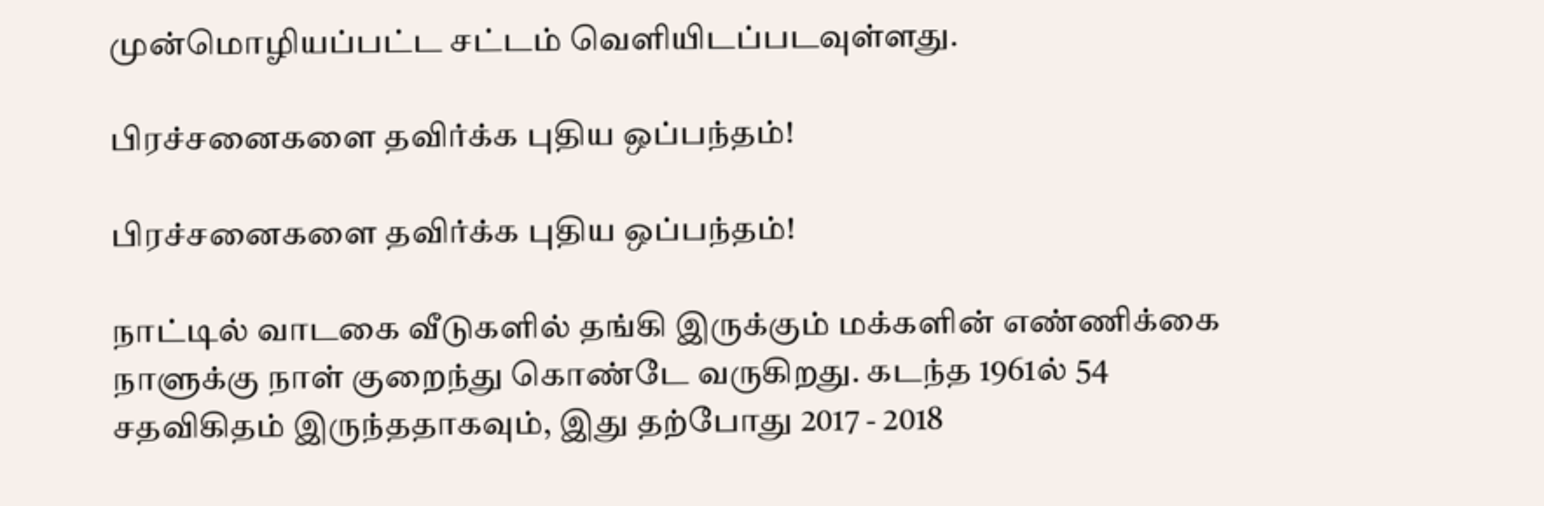முன்மொழியப்பட்ட சட்டம் வெளியிடப்படவுள்ளது.

பிரச்சனைகளை தவிர்க்க புதிய ஒப்பந்தம்!

பிரச்சனைகளை தவிர்க்க புதிய ஒப்பந்தம்!

நாட்டில் வாடகை வீடுகளில் தங்கி இருக்கும் மக்களின் எண்ணிக்கை நாளுக்கு நாள் குறைந்து கொண்டே வருகிறது. கடந்த 1961ல் 54 சதவிகிதம் இருந்ததாகவும், இது தற்போது 2017 - 2018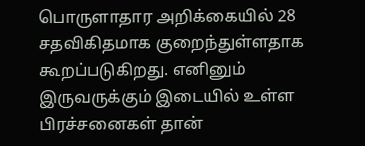பொருளாதார அறிக்கையில் 28 சதவிகிதமாக குறைந்துள்ளதாக கூறப்படுகிறது. எனினும் இருவருக்கும் இடையில் உள்ள பிரச்சனைகள் தான்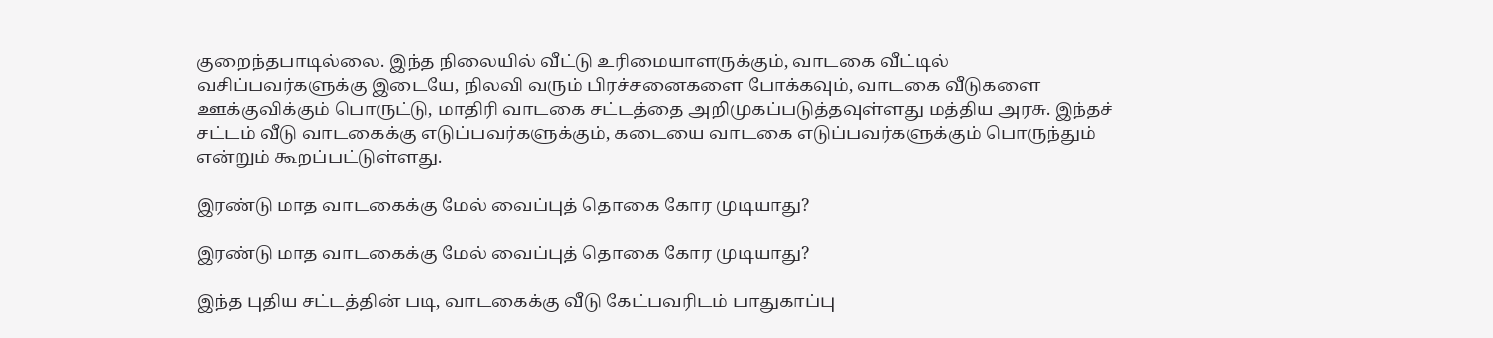குறைந்தபாடில்லை. இந்த நிலையில் வீட்டு உரிமையாளருக்கும், வாடகை வீட்டில் வசிப்பவர்களுக்கு இடையே, நிலவி வரும் பிரச்சனைகளை போக்கவும், வாடகை வீடுகளை ஊக்குவிக்கும் பொருட்டு, மாதிரி வாடகை சட்டத்தை அறிமுகப்படுத்தவுள்ளது மத்திய அரசு. இந்தச் சட்டம் வீடு வாடகைக்கு எடுப்பவர்களுக்கும், கடையை வாடகை எடுப்பவர்களுக்கும் பொருந்தும் என்றும் கூறப்பட்டுள்ளது.

இரண்டு மாத வாடகைக்கு மேல் வைப்புத் தொகை கோர முடியாது?

இரண்டு மாத வாடகைக்கு மேல் வைப்புத் தொகை கோர முடியாது?

இந்த புதிய சட்டத்தின் படி, வாடகைக்கு வீடு கேட்பவரிடம் பாதுகாப்பு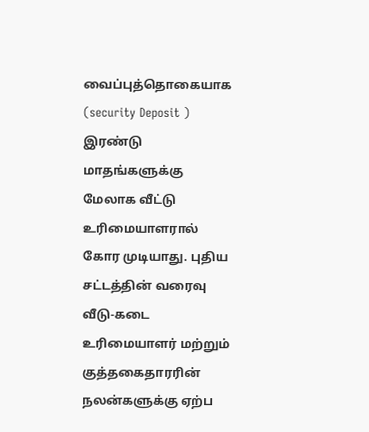வைப்புத்தொகையாக (security Deposit ) இரண்டு மாதங்களுக்கு மேலாக வீட்டு உரிமையாளரால் கோர முடியாது. புதிய சட்டத்தின் வரைவு வீடு-கடை உரிமையாளர் மற்றும் குத்தகைதாரரின் நலன்களுக்கு ஏற்ப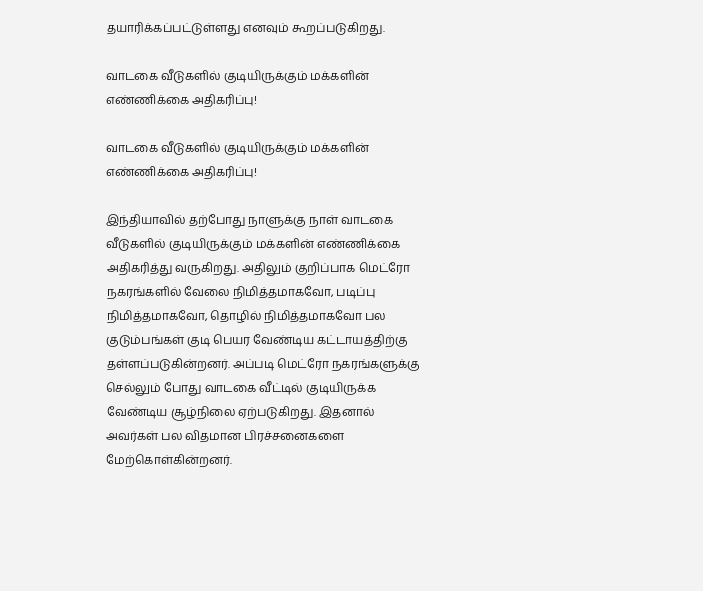தயாரிக்கப்பட்டுள்ளது எனவும் கூறப்படுகிறது.

வாடகை வீடுகளில் குடியிருக்கும் மக்களின் எண்ணிக்கை அதிகரிப்பு!

வாடகை வீடுகளில் குடியிருக்கும் மக்களின் எண்ணிக்கை அதிகரிப்பு!

இந்தியாவில் தற்போது நாளுக்கு நாள் வாடகை வீடுகளில் குடியிருக்கும் மக்களின் எண்ணிக்கை அதிகரித்து வருகிறது. அதிலும் குறிப்பாக மெட்ரோ நகரங்களில் வேலை நிமித்தமாகவோ, படிப்பு நிமித்தமாகவோ, தொழில் நிமித்தமாகவோ பல குடும்பங்கள் குடி பெயர வேண்டிய கட்டாயத்திற்கு தள்ளப்படுகின்றனர். அப்படி மெட்ரோ நகரங்களுக்கு செல்லும் போது வாடகை வீட்டில் குடியிருக்க வேண்டிய சூழ்நிலை ஏற்படுகிறது. இதனால் அவர்கள் பல விதமான பிரச்சனைகளை மேற்கொள்கின்றனர்.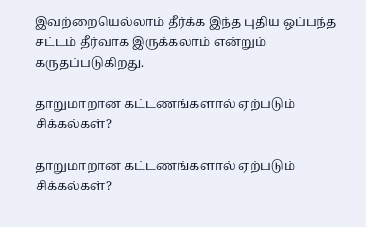இவற்றையெல்லாம் தீர்க்க இந்த புதிய ஒப்பந்த சட்டம் தீர்வாக இருக்கலாம் என்றும் கருதப்படுகிறது.

தாறுமாறான கட்டணங்களால் ஏற்படும் சிக்கல்கள்?

தாறுமாறான கட்டணங்களால் ஏற்படும் சிக்கல்கள்?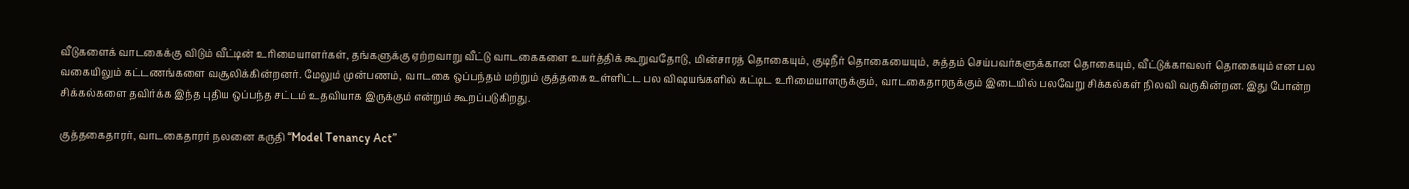வீடுகளைக் வாடகைக்கு விடும் வீட்டின் உரிமையாளர்கள், தங்களுக்கு ஏற்றவாறு வீட்டு வாடகைகளை உயர்த்திக் கூறுவதோடு, மின்சாரத் தொகையும், குடிநீர் தொகையையும், சுத்தம் செய்பவர்களுக்கான தொகையும், வீட்டுக்காவலர் தொகையும் என பல வகையிலும் கட்டணங்களை வசூலிக்கின்றனர். மேலும் முன்பணம், வாடகை ஒப்பந்தம் மற்றும் குத்தகை உள்ளிட்ட பல விஷயங்களில் கட்டிட உரிமையாளருக்கும், வாடகைதாரருக்கும் இடையில் பலவேறு சிக்கல்கள் நிலவி வருகின்றன. இது போன்ற சிக்கல்களை தவிர்க்க இந்த புதிய ஒப்பந்த சட்டம் உதவியாக இருக்கும் என்றும் கூறப்படுகிறது.

குத்தகைதாரர், வாடகைதாரர் நலனை கருதி “Model Tenancy Act”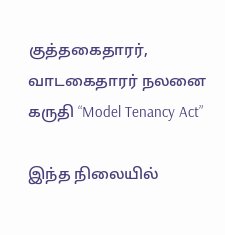குத்தகைதாரர், வாடகைதாரர் நலனை கருதி “Model Tenancy Act”

இந்த நிலையில்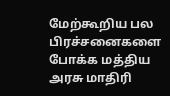மேற்கூறிய பல பிரச்சனைகளை போக்க மத்திய அரசு மாதிரி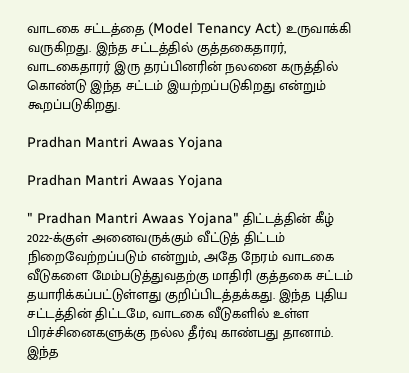வாடகை சட்டத்தை (Model Tenancy Act) உருவாக்கி வருகிறது. இந்த சட்டத்தில் குத்தகைதாரர், வாடகைதாரர் இரு தரப்பினரின் நலனை கருத்தில் கொண்டு இந்த சட்டம் இயற்றப்படுகிறது என்றும் கூறப்படுகிறது.

Pradhan Mantri Awaas Yojana

Pradhan Mantri Awaas Yojana

" Pradhan Mantri Awaas Yojana" திட்டத்தின் கீழ் 2022-க்குள் அனைவருக்கும் வீட்டுத் திட்டம் நிறைவேற்றப்படும் என்றும், அதே நேரம் வாடகை வீடுகளை மேம்படுத்துவதற்கு மாதிரி குத்தகை சட்டம் தயாரிக்கப்பட்டுள்ளது குறிப்பிடத்தக்கது. இந்த புதிய சட்டத்தின் திட்டமே, வாடகை வீடுகளில் உள்ள பிரச்சினைகளுக்கு நல்ல தீர்வு காண்பது தானாம். இந்த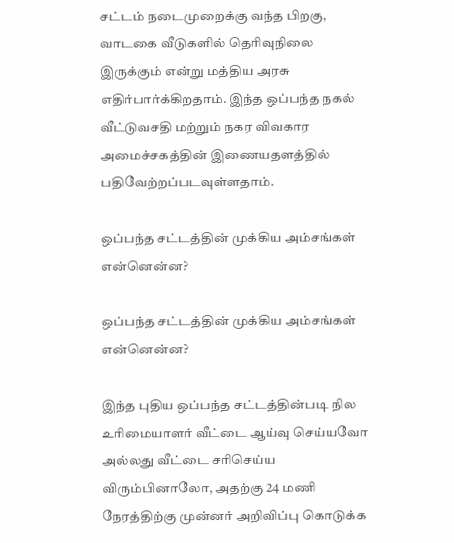சட்டம் நடைமுறைக்கு வந்த பிறகு, வாடகை வீடுகளில் தெரிவுநிலை இருக்கும் என்று மத்திய அரசு எதிர்பார்க்கிறதாம். இந்த ஒப்பந்த நகல் வீட்டுவசதி மற்றும் நகர விவகார அமைச்சகத்தின் இணையதளத்தில் பதிவேற்றப்படவுள்ளதாம்.

ஒப்பந்த சட்டத்தின் முக்கிய அம்சங்கள் என்னென்ன?

ஒப்பந்த சட்டத்தின் முக்கிய அம்சங்கள் என்னென்ன?

இந்த புதிய ஒப்பந்த சட்டத்தின்படி நில உரிமையாளர் வீட்டை ஆய்வு செய்யவோ அல்லது வீட்டை சரிசெய்ய விரும்பினாலோ, அதற்கு 24 மணி நேரத்திற்கு முன்னர் அறிவிப்பு கொடுக்க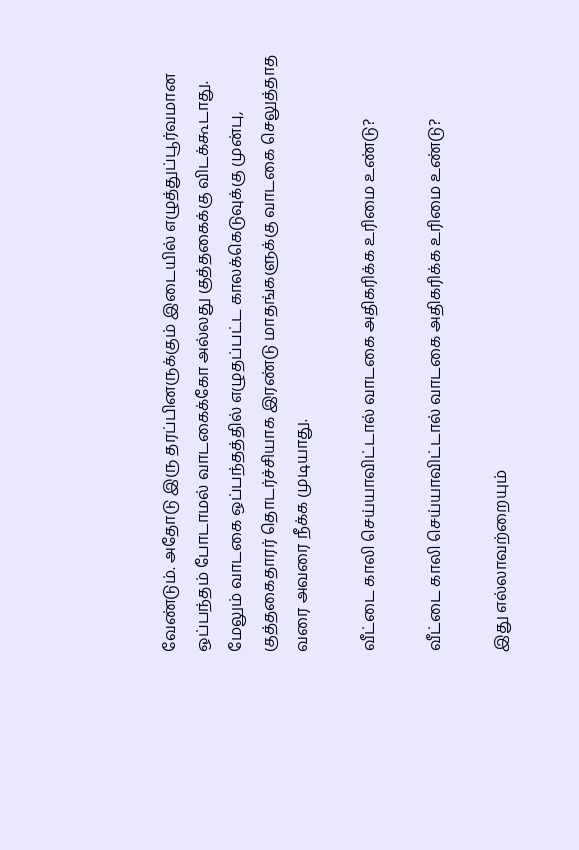வேண்டும். அதோடு இரு தரப்பினருக்கும் இடையில் எழுத்துப்பூர்வமான ஒப்பந்தம் போடாமல் வாடகைக்கோ அல்லது குத்தகைக்கு விடக்கூடாது. மேலும் வாடகை ஒப்பந்தத்தில் எழுதப்பட்ட காலக்கெடுவுக்கு முன்பு, குத்தகைதாரர் தொடர்ச்சியாக இரண்டு மாதங்களுக்கு வாடகை செலுத்தாத வரை அவரை நீக்க முடியாது.

வீட்டை காலி செய்யாவிட்டால் வாடகை அதிகரிக்க உரிமை உண்டு?

வீட்டை காலி செய்யாவிட்டால் வாடகை அதிகரிக்க உரிமை உண்டு?

இது எல்லாவற்றையும்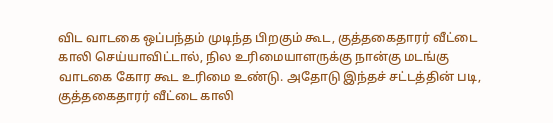விட வாடகை ஒப்பந்தம் முடிந்த பிறகும் கூட, குத்தகைதாரர் வீட்டை காலி செய்யாவிட்டால், நில உரிமையாளருக்கு நான்கு மடங்கு வாடகை கோர கூட உரிமை உண்டு. அதோடு இந்தச் சட்டத்தின் படி, குத்தகைதாரர் வீட்டை காலி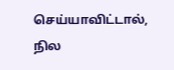செய்யாவிட்டால், நில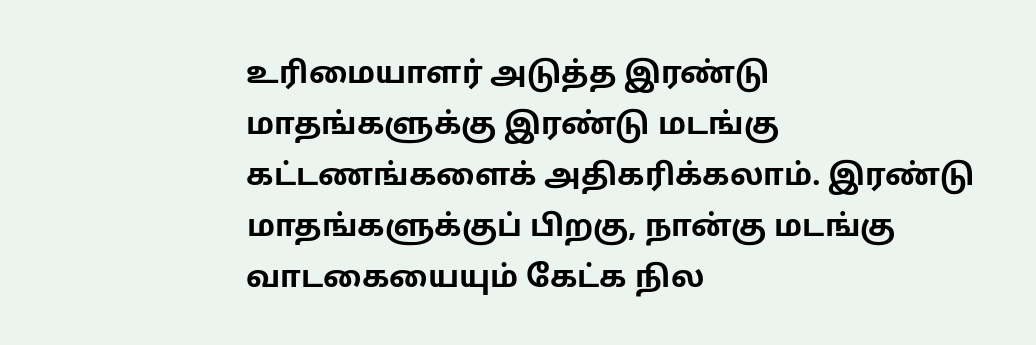உரிமையாளர் அடுத்த இரண்டு மாதங்களுக்கு இரண்டு மடங்கு கட்டணங்களைக் அதிகரிக்கலாம். இரண்டு மாதங்களுக்குப் பிறகு, நான்கு மடங்கு வாடகையையும் கேட்க நில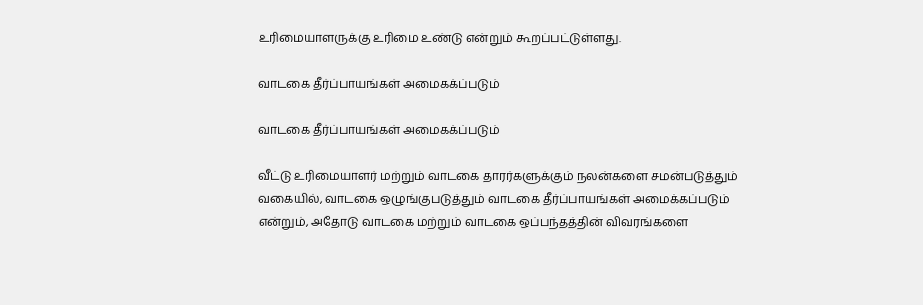உரிமையாளருக்கு உரிமை உண்டு என்றும் கூறப்பட்டுள்ளது.

வாடகை தீர்ப்பாயங்கள் அமைகக்ப்படும்

வாடகை தீர்ப்பாயங்கள் அமைகக்ப்படும்

வீட்டு உரிமையாளர் மற்றும் வாடகை தாரர்களுக்கும் நலன்களை சமன்படுத்தும் வகையில், வாடகை ஒழுங்குபடுத்தும் வாடகை தீர்ப்பாயங்கள் அமைக்கப்படும் என்றும், அதோடு வாடகை மற்றும் வாடகை ஒப்பந்தத்தின் விவரங்களை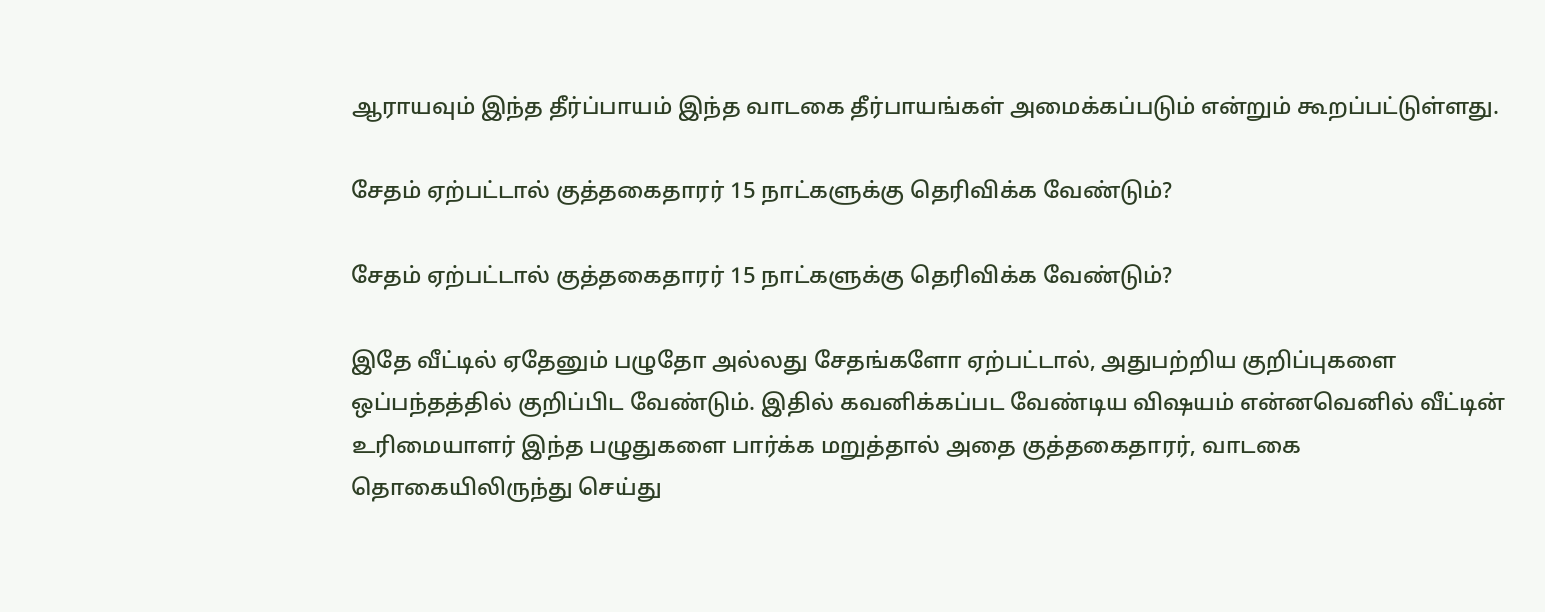ஆராயவும் இந்த தீர்ப்பாயம் இந்த வாடகை தீர்பாயங்கள் அமைக்கப்படும் என்றும் கூறப்பட்டுள்ளது.

சேதம் ஏற்பட்டால் குத்தகைதாரர் 15 நாட்களுக்கு தெரிவிக்க வேண்டும்?

சேதம் ஏற்பட்டால் குத்தகைதாரர் 15 நாட்களுக்கு தெரிவிக்க வேண்டும்?

இதே வீட்டில் ஏதேனும் பழுதோ அல்லது சேதங்களோ ஏற்பட்டால், அதுபற்றிய குறிப்புகளை ஒப்பந்தத்தில் குறிப்பிட வேண்டும். இதில் கவனிக்கப்பட வேண்டிய விஷயம் என்னவெனில் வீட்டின் உரிமையாளர் இந்த பழுதுகளை பார்க்க மறுத்தால் அதை குத்தகைதாரர், வாடகை தொகையிலிருந்து செய்து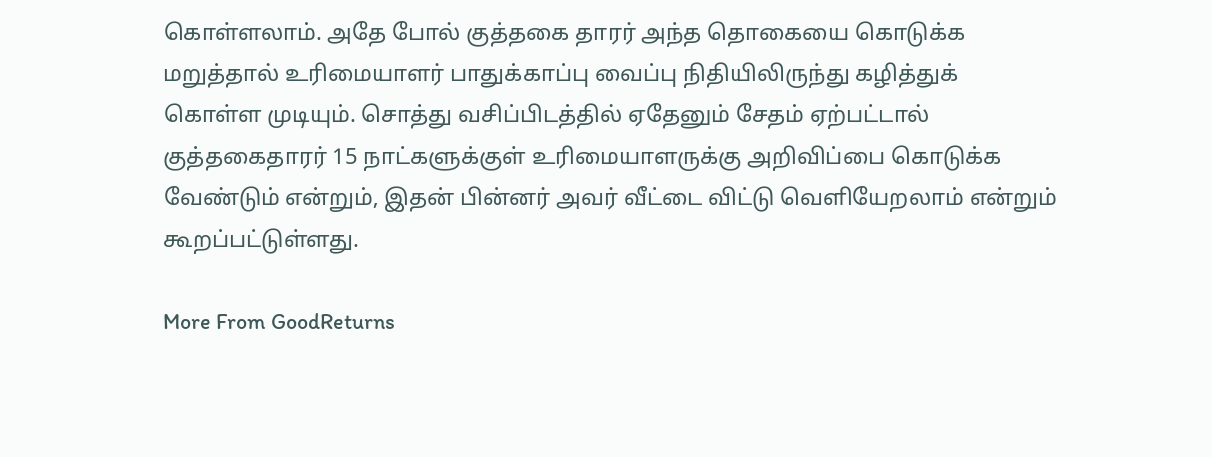கொள்ளலாம். அதே போல் குத்தகை தாரர் அந்த தொகையை கொடுக்க மறுத்தால் உரிமையாளர் பாதுக்காப்பு வைப்பு நிதியிலிருந்து கழித்துக் கொள்ள முடியும். சொத்து வசிப்பிடத்தில் ஏதேனும் சேதம் ஏற்பட்டால் குத்தகைதாரர் 15 நாட்களுக்குள் உரிமையாளருக்கு அறிவிப்பை கொடுக்க வேண்டும் என்றும், இதன் பின்னர் அவர் வீட்டை விட்டு வெளியேறலாம் என்றும் கூறப்பட்டுள்ளது.

More From GoodReturns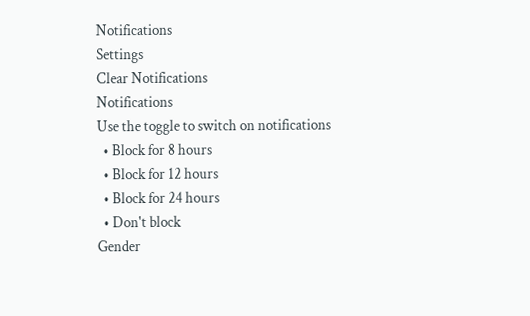Notifications
Settings
Clear Notifications
Notifications
Use the toggle to switch on notifications
  • Block for 8 hours
  • Block for 12 hours
  • Block for 24 hours
  • Don't block
Gender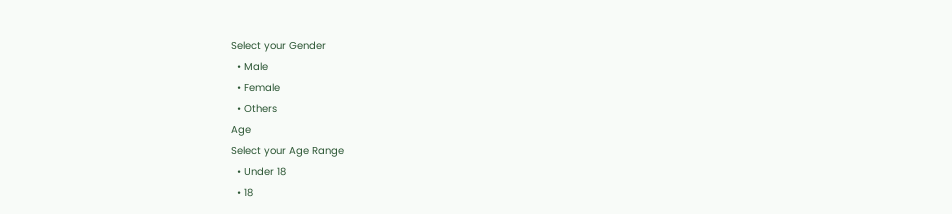Select your Gender
  • Male
  • Female
  • Others
Age
Select your Age Range
  • Under 18
  • 18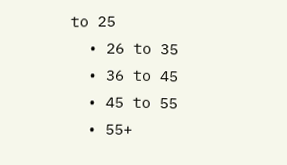to 25
  • 26 to 35
  • 36 to 45
  • 45 to 55
  • 55+